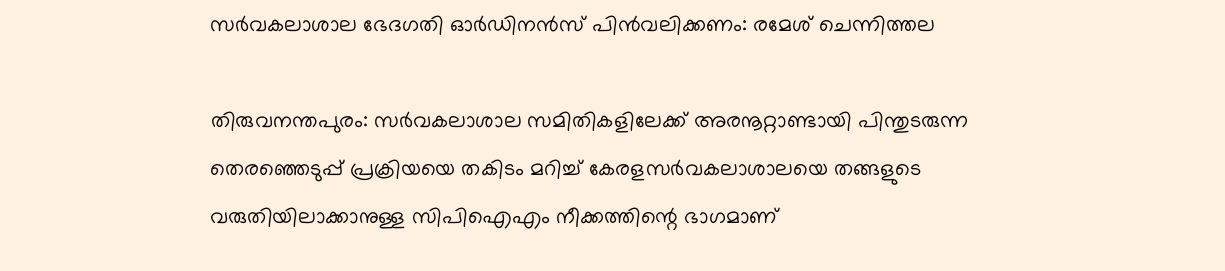സര്‍വകലാശാല ഭേദഗതി ഓര്‍ഡിനന്‍സ് പിന്‍വലിക്കണം: രമേശ് ചെന്നിത്തല

തിരുവനന്തപുരം: സര്‍വകലാശാല സമിതികളിലേക്ക് അരനൂറ്റാണ്ടായി പിന്തുടരുന്ന തെരഞ്ഞെടുപ്പ് പ്രക്രിയയെ തകിടം മറിച്ച് കേരളസര്‍വകലാശാലയെ തങ്ങളുടെ വരുതിയിലാക്കാനുള്ള സിപിഐഎം നീക്കത്തിന്റെ ഭാഗമാണ്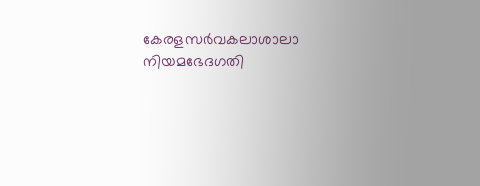കേരളസര്‍വകലാശാലാ നിയമഭേദഗതി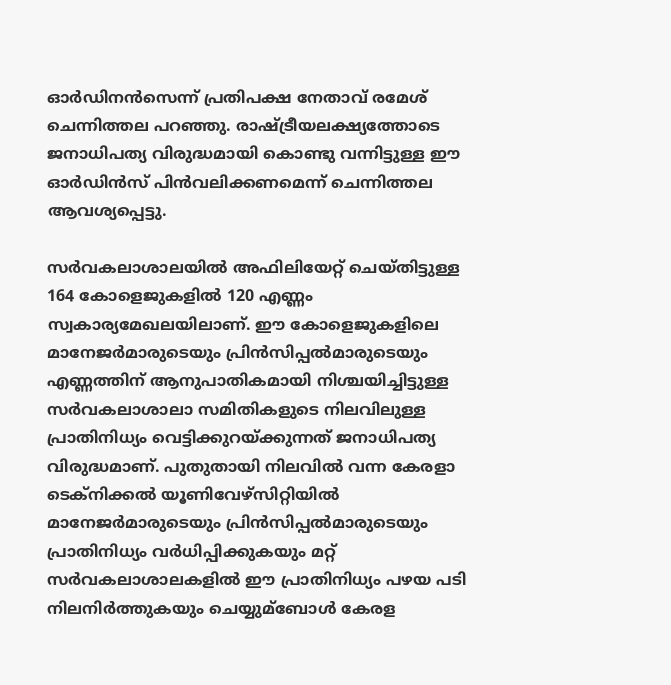ഓര്‍ഡിനന്‍സെന്ന് പ്രതിപക്ഷ നേതാവ് രമേശ് ചെന്നിത്തല പറഞ്ഞു. രാഷ്ട്രീയലക്ഷ്യത്തോടെ ജനാധിപത്യ വിരുദ്ധമായി കൊണ്ടു വന്നിട്ടുള്ള ഈ ഓര്‍ഡിന്‍സ് പിന്‍വലിക്കണമെന്ന് ചെന്നിത്തല ആവശ്യപ്പെട്ടു.

സര്‍വകലാശാലയില്‍ അഫിലിയേറ്റ് ചെയ്തിട്ടുള്ള 164 കോളെജുകളില്‍ 120 എണ്ണം സ്വകാര്യമേഖലയിലാണ്. ഈ കോളെജുകളിലെ മാനേജര്‍മാരുടെയും പ്രിന്‍സിപ്പല്‍മാരുടെയും എണ്ണത്തിന് ആനുപാതികമായി നിശ്ചയിച്ചിട്ടുള്ള സര്‍വകലാശാലാ സമിതികളുടെ നിലവിലുള്ള പ്രാതിനിധ്യം വെട്ടിക്കുറയ്ക്കുന്നത് ജനാധിപത്യ വിരുദ്ധമാണ്. പുതുതായി നിലവില്‍ വന്ന കേരളാ ടെക്‌നിക്കല്‍ യൂണിവേഴ്‌സിറ്റിയില്‍ മാനേജര്‍മാരുടെയും പ്രിന്‍സിപ്പല്‍മാരുടെയും പ്രാതിനിധ്യം വര്‍ധിപ്പിക്കുകയും മറ്റ് സര്‍വകലാശാലകളില്‍ ഈ പ്രാതിനിധ്യം പഴയ പടി നിലനിര്‍ത്തുകയും ചെയ്യുമ്‌ബോള്‍ കേരള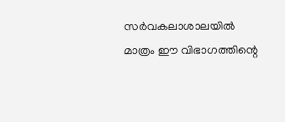സര്‍വകലാശാലയില്‍ മാത്രം ഈ വിഭാഗത്തിന്റെ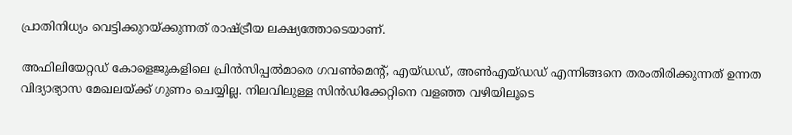പ്രാതിനിധ്യം വെട്ടിക്കുറയ്ക്കുന്നത് രാഷ്ട്രീയ ലക്ഷ്യത്തോടെയാണ്.

അഫിലിയേറ്റഡ് കോളെജുകളിലെ പ്രിന്‍സിപ്പല്‍മാരെ ഗവണ്‍മെന്റ്, എയ്ഡഡ്, അണ്‍എയ്ഡഡ് എന്നിങ്ങനെ തരംതിരിക്കുന്നത് ഉന്നത വിദ്യാഭ്യാസ മേഖലയ്ക്ക് ഗുണം ചെയ്യില്ല. നിലവിലുള്ള സിന്‍ഡിക്കേറ്റിനെ വളഞ്ഞ വഴിയിലൂടെ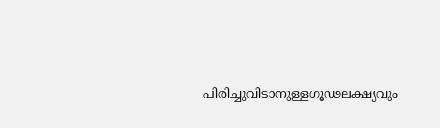പിരിച്ചുവിടാനുള്ളഗൂഢലക്ഷ്യവും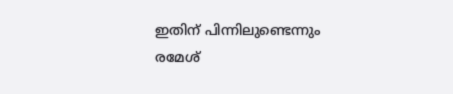ഇതിന് പിന്നിലുണ്ടെന്നും രമേശ്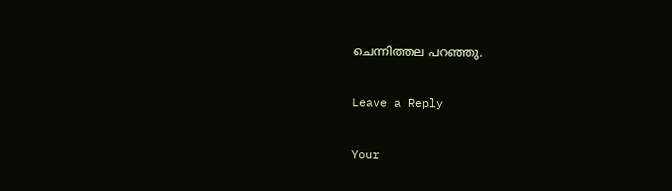ചെന്നിത്തല പറഞ്ഞു.

Leave a Reply

Your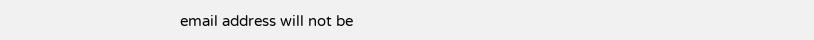email address will not be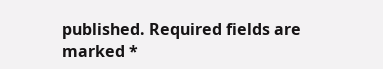published. Required fields are marked *